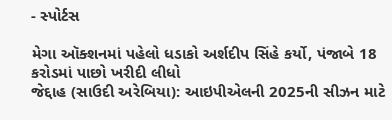- સ્પોર્ટસ

મેગા ઑક્શનમાં પહેલો ધડાકો અર્શદીપ સિંહે કર્યો, પંજાબે 18 કરોડમાં પાછો ખરીદી લીધો
જેદ્દાહ (સાઉદી અરેબિયા): આઇપીએલની 2025ની સીઝન માટે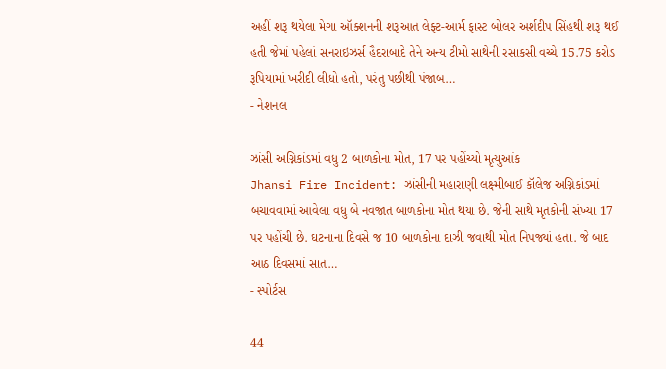અહીં શરૂ થયેલા મેગા ઑક્શનની શરૂઆત લેફ્ટ-આર્મ ફાસ્ટ બોલર અર્શદીપ સિંહથી શરૂ થઈ હતી જેમાં પહેલાં સનરાઇઝર્સ હૈદરાબાદે તેને અન્ય ટીમો સાથેની રસાકસી વચ્ચે 15.75 કરોડ રૂપિયામાં ખરીદી લીધો હતો, પરંતુ પછીથી પંજાબ…
- નેશનલ

ઝાંસી અગ્નિકાંડમાં વધુ 2 બાળકોના મોત, 17 પર પહોંચ્યો મૃત્યુઆંક
Jhansi Fire Incident: ઝાંસીની મહારાણી લક્ષ્મીબાઈ કૉલેજ અગ્નિકાંડમાં બચાવવામાં આવેલા વધુ બે નવજાત બાળકોના મોત થયા છે. જેની સાથે મૃતકોની સંખ્યા 17 પર પહોંચી છે. ઘટનાના દિવસે જ 10 બાળકોના દાઝી જવાથી મોત નિપજ્યાં હતા. જે બાદ આઠ દિવસમાં સાત…
- સ્પોર્ટસ

44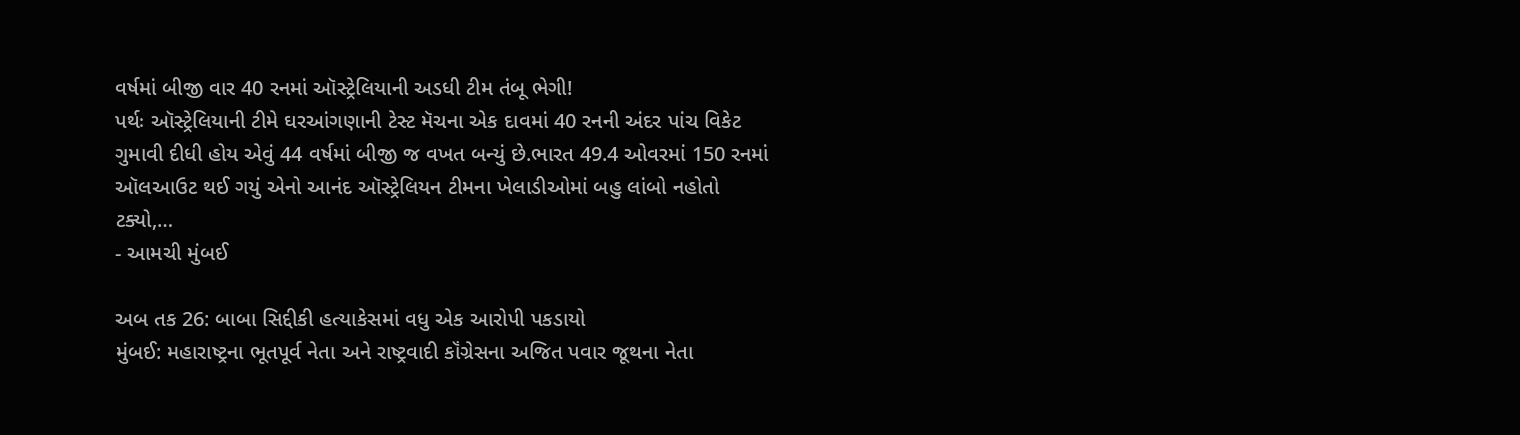વર્ષમાં બીજી વાર 40 રનમાં ઑસ્ટ્રેલિયાની અડધી ટીમ તંબૂ ભેગી!
પર્થઃ ઑસ્ટ્રેલિયાની ટીમે ઘરઆંગણાની ટેસ્ટ મૅચના એક દાવમાં 40 રનની અંદર પાંચ વિકેટ ગુમાવી દીધી હોય એવું 44 વર્ષમાં બીજી જ વખત બન્યું છે.ભારત 49.4 ઓવરમાં 150 રનમાં ઑલઆઉટ થઈ ગયું એનો આનંદ ઑસ્ટ્રેલિયન ટીમના ખેલાડીઓમાં બહુ લાંબો નહોતો ટક્યો,…
- આમચી મુંબઈ

અબ તક 26: બાબા સિદ્દીકી હત્યાકેસમાં વધુ એક આરોપી પકડાયો
મુંબઈ: મહારાષ્ટ્રના ભૂતપૂર્વ નેતા અને રાષ્ટ્રવાદી કૉંગ્રેસના અજિત પવાર જૂથના નેતા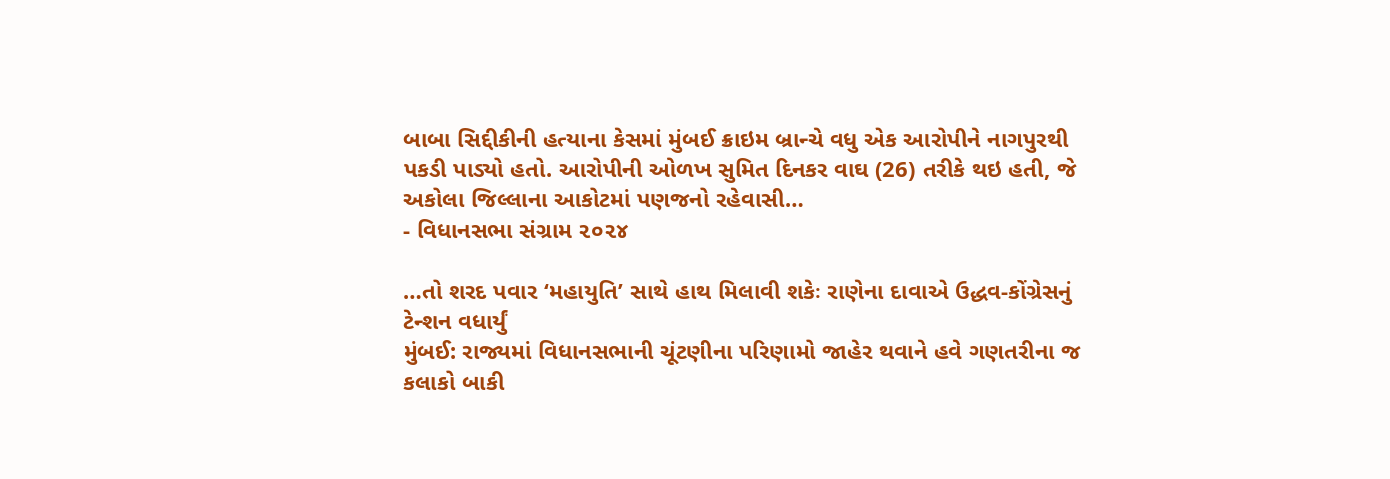બાબા સિદ્દીકીની હત્યાના કેસમાં મુંબઈ ક્રાઇમ બ્રાન્ચે વધુ એક આરોપીને નાગપુરથી પકડી પાડ્યો હતો. આરોપીની ઓળખ સુમિત દિનકર વાઘ (26) તરીકે થઇ હતી, જે અકોલા જિલ્લાના આકોટમાં પણજનો રહેવાસી…
- વિધાનસભા સંગ્રામ ૨૦૨૪

…તો શરદ પવાર ‘મહાયુતિ’ સાથે હાથ મિલાવી શકેઃ રાણેના દાવાએ ઉદ્ધવ-કોંગ્રેસનું ટેન્શન વધાર્યું
મુંબઈ: રાજ્યમાં વિધાનસભાની ચૂંટણીના પરિણામો જાહેર થવાને હવે ગણતરીના જ કલાકો બાકી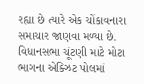રહ્યા છે ત્યારે એક ચોંકાવનારા સમાચાર જાણવા મળ્યા છે. વિધાનસભા ચૂંટણી માટે મોટા ભાગના એક્ઝિટ પોલમાં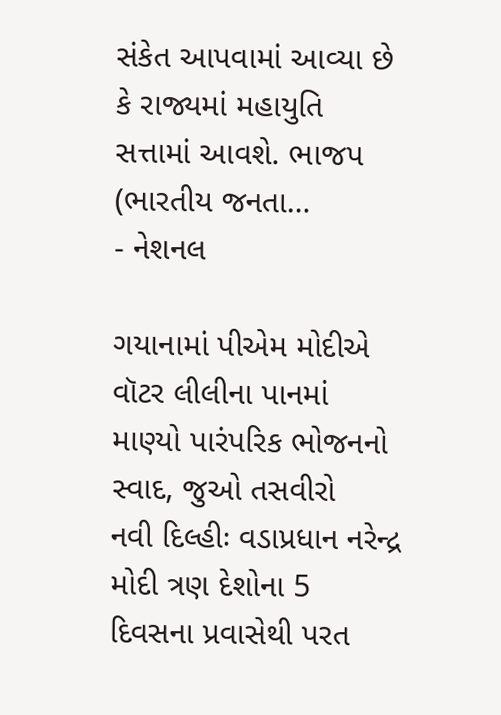સંકેત આપવામાં આવ્યા છે કે રાજ્યમાં મહાયુતિ સત્તામાં આવશે. ભાજપ (ભારતીય જનતા…
- નેશનલ

ગયાનામાં પીએમ મોદીએ વૉટર લીલીના પાનમાં માણ્યો પારંપરિક ભોજનનો સ્વાદ, જુઓ તસવીરો
નવી દિલ્હીઃ વડાપ્રધાન નરેન્દ્ર મોદી ત્રણ દેશોના 5 દિવસના પ્રવાસેથી પરત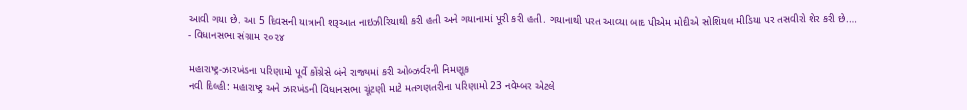આવી ગયા છે. આ 5 દિવસની યાત્રાની શરૂઆત નાઇઝીરિયાથી કરી હતી અને ગયાનામાં પૂરી કરી હતી. ગયાનાથી પરત આવ્યા બાદ પીએમ મોદીએ સોશિયલ મીડિયા પર તસવીરો શેર કરી છે.…
- વિધાનસભા સંગ્રામ ૨૦૨૪

મહારાષ્ટ્ર-ઝારખંડના પરિણામો પૂર્વે કોંગ્રેસે બંને રાજ્યમાં કરી ઓબ્ઝર્વરની નિમણૂક
નવી દિલ્હી: મહારાષ્ટ્ર અને ઝારખંડની વિધાનસભા ચૂંટણી માટે મતગણતરીના પરિણામો 23 નવેમ્બર એટલે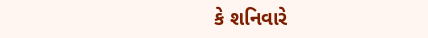કે શનિવારે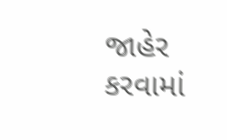જાહેર કરવામાં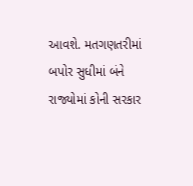આવશે. મતગણતરીમાં બપોર સુધીમાં બંને રાજ્યોમાં કોની સરકાર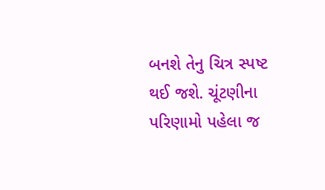બનશે તેનુ ચિત્ર સ્પષ્ટ થઈ જશે. ચૂંટણીના પરિણામો પહેલા જ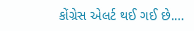કોંગ્રેસ એલર્ટ થઈ ગઈ છે.…